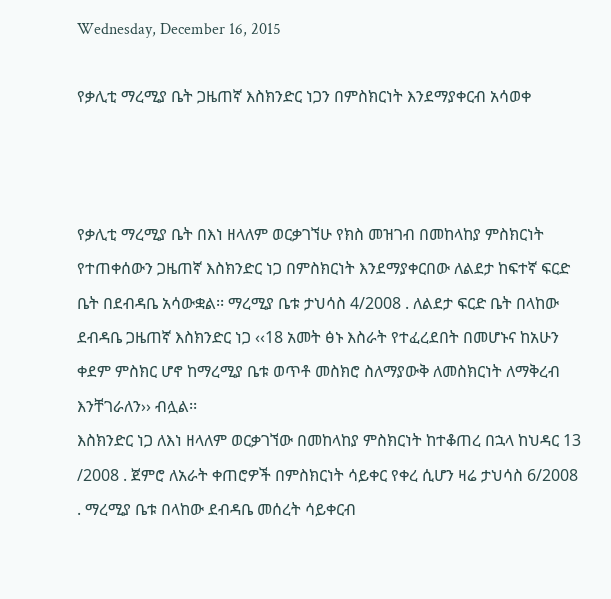Wednesday, December 16, 2015

የቃሊቲ ማረሚያ ቤት ጋዜጠኛ እስክንድር ነጋን በምስክርነት እንደማያቀርብ አሳወቀ



የቃሊቲ ማረሚያ ቤት በእነ ዘላለም ወርቃገኘሁ የክስ መዝገብ በመከላከያ ምስክርነት የተጠቀሰውን ጋዜጠኛ እስክንድር ነጋ በምስክርነት እንደማያቀርበው ለልደታ ከፍተኛ ፍርድ ቤት በደብዳቤ አሳውቋል፡፡ ማረሚያ ቤቱ ታህሳስ 4/2008 . ለልደታ ፍርድ ቤት በላከው ደብዳቤ ጋዜጠኛ እስክንድር ነጋ ‹‹18 አመት ፅኑ እስራት የተፈረደበት በመሆኑና ከአሁን ቀደም ምስክር ሆኖ ከማረሚያ ቤቱ ወጥቶ መስክሮ ስለማያውቅ ለመስክርነት ለማቅረብ እንቸገራለን›› ብሏል፡፡
እስክንድር ነጋ ለእነ ዘላለም ወርቃገኘው በመከላከያ ምስክርነት ከተቆጠረ በኋላ ከህዳር 13 /2008 . ጀምሮ ለአራት ቀጠሮዎች በምስክርነት ሳይቀር የቀረ ሲሆን ዛሬ ታህሳስ 6/2008 . ማረሚያ ቤቱ በላከው ደብዳቤ መሰረት ሳይቀርብ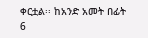ቀርቷል፡፡ ከአንድ አመት በፊት 6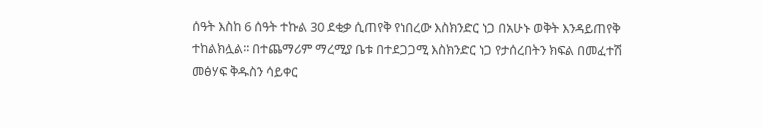ሰዓት እስከ 6 ሰዓት ተኩል 30 ደቂቃ ሲጠየቅ የነበረው እስክንድር ነጋ በአሁኑ ወቅት እንዳይጠየቅ ተከልክሏል፡፡ በተጨማሪም ማረሚያ ቤቱ በተደጋጋሚ እስክንድር ነጋ የታሰረበትን ክፍል በመፈተሽ መፅሃፍ ቅዱስን ሳይቀር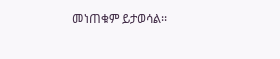መነጠቁም ይታወሳል፡፡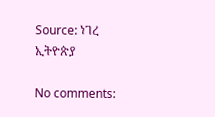Source: ነገረ ኢትዮጵያ

No comments: